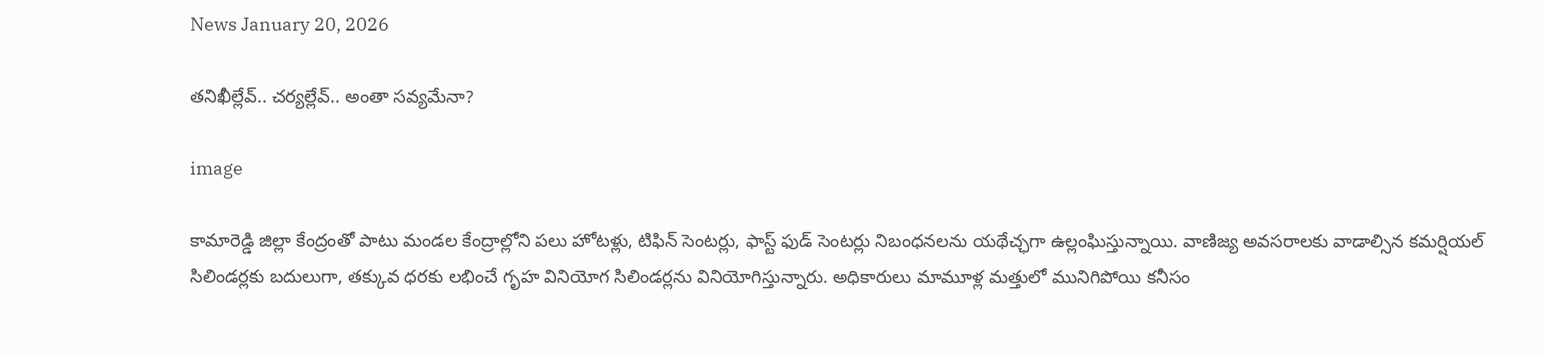News January 20, 2026

తనిఖీల్లేవ్.. చర్యల్లేవ్.. అంతా సవ్యమేనా?

image

కామారెడ్డి జిల్లా కేంద్రంతో పాటు మండల కేంద్రాల్లోని పలు హోటళ్లు, టిఫిన్ సెంటర్లు, ఫాస్ట్ ఫుడ్ సెంటర్లు నిబంధనలను యథేచ్ఛగా ఉల్లంఘిస్తున్నాయి. వాణిజ్య అవసరాలకు వాడాల్సిన కమర్షియల్ సిలిండర్లకు బదులుగా, తక్కువ ధరకు లభించే గృహ వినియోగ సిలిండర్లను వినియోగిస్తున్నారు. అధికారులు మామూళ్ల మత్తులో మునిగిపోయి కనీసం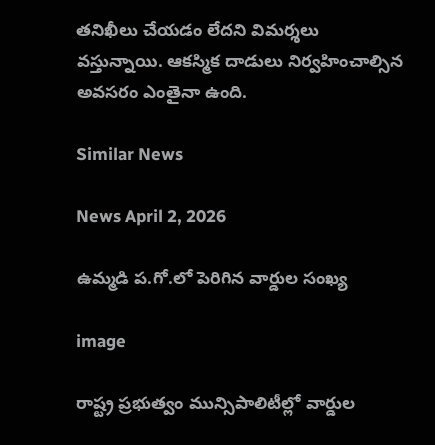తనిఖీలు చేయడం లేదని విమర్శలు వస్తున్నాయి. ఆకస్మిక దాడులు నిర్వహించాల్సిన అవసరం ఎంతైనా ఉంది.

Similar News

News April 2, 2026

ఉమ్మడి ప.గో.లో పెరిగిన వార్డుల సంఖ్య

image

రాష్ట్ర ప్రభుత్వం మున్సిపాలిటీల్లో వార్డుల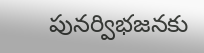పునర్విభజనకు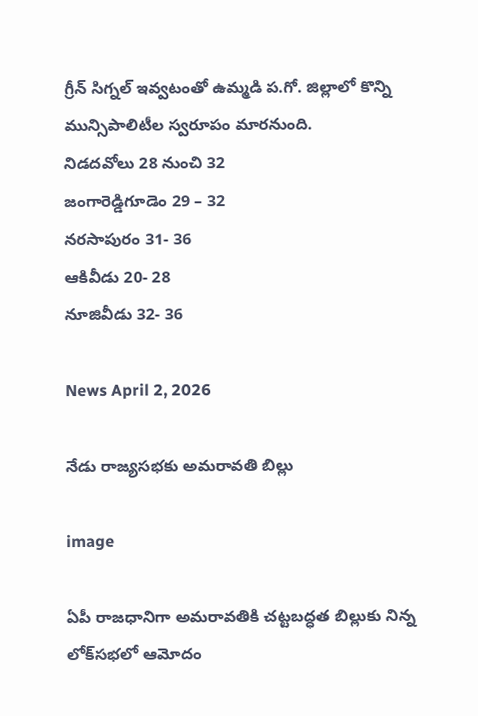గ్రీన్ సిగ్నల్ ఇవ్వటంతో ఉమ్మడి ప.గో. జిల్లాలో కొన్ని మున్సిపాలిటీల స్వరూపం మారనుంది.
నిడదవోలు 28 నుంచి 32
జంగారెడ్డిగూడెం 29 – 32
నరసాపురం 31- 36
ఆకివీడు 20- 28
నూజివీడు 32- 36

News April 2, 2026

నేడు రాజ్యసభకు అమరావతి బిల్లు

image

ఏపీ రాజధానిగా అమరావతికి చట్టబద్ధత బిల్లుకు నిన్న లోక్‌సభలో ఆమోదం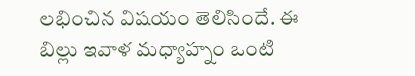లభించిన విషయం తెలిసిందే. ఈ బిల్లు ఇవాళ మధ్యాహ్నం ఒంటి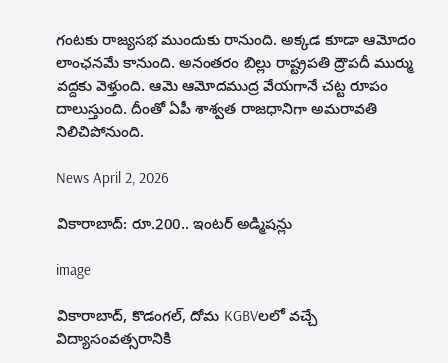గంటకు రాజ్యసభ ముందుకు రానుంది. అక్కడ కూడా ఆమోదం లాంఛనమే కానుంది. అనంతరం బిల్లు రాష్ట్రపతి ద్రౌపదీ ముర్ము వద్దకు వెళ్తుంది. ఆమె ఆమోదముద్ర వేయగానే చట్ట రూపం దాలుస్తుంది. దీంతో ఏపీ శాశ్వత రాజధానిగా అమరావతి నిలిచిపోనుంది.

News April 2, 2026

వికారాబాద్‌: రూ.200.. ఇంటర్‌‌ అడ్మిషన్లు

image

వికారాబాద్, కొడంగల్, దోమ KGBVలలో వచ్చే విద్యాసంవత్సరానికి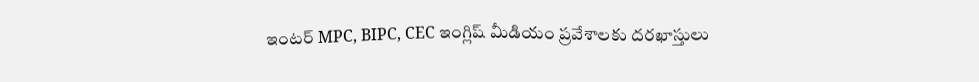ఇంటర్ MPC, BIPC, CEC ఇంగ్లిష్ మీడియం ప్రవేశాలకు దరఖాస్తులు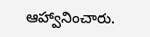ఆహ్వానించారు.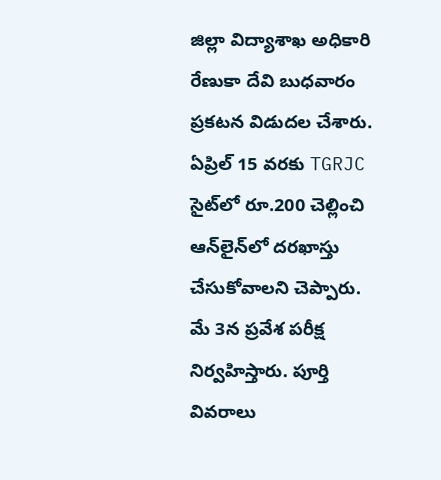జిల్లా విద్యాశాఖ అధికారి రేణుకా దేవి బుధవారం ప్రకటన విడుదల చేశారు. ఏప్రిల్ 15 వరకు TGRJC సైట్‌లో రూ.200 చెల్లించి ఆన్‌లైన్‌లో దరఖాస్తు చేసుకోవాలని చెప్పారు. మే 3న ప్రవేశ పరీక్ష నిర్వహిస్తారు. పూర్తి వివరాలు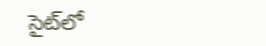సైట్‌లో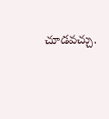చూడవచ్చు.